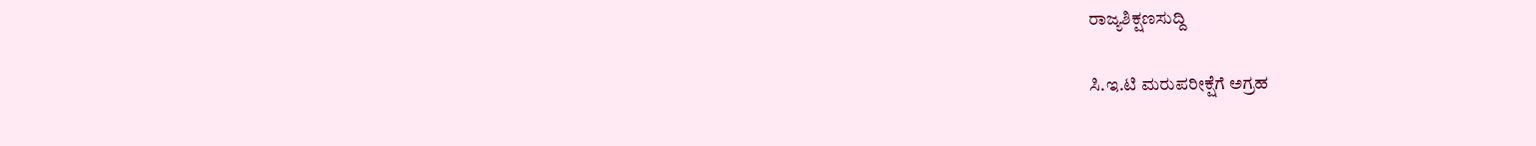ರಾಜ್ಯಶಿಕ್ಷಣಸುದ್ದಿ

ಸಿ.ಇ.ಟಿ ಮರುಪರೀಕ್ಷೆಗೆ ಅಗ್ರಹ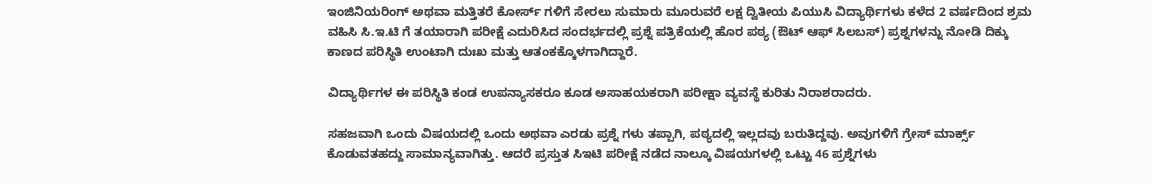ಇಂಜಿನಿಯರಿಂಗ್ ಅಥವಾ ಮತ್ತಿತರೆ ಕೋರ್ಸ್ ಗಳಿಗೆ ಸೇರಲು ಸುಮಾರು ಮೂರುವರೆ ಲಕ್ಷ ದ್ವಿತೀಯ ಪಿಯುಸಿ ವಿದ್ಯಾರ್ಥಿಗಳು ಕಳೆದ 2 ವರ್ಷದಿಂದ ಶ್ರಮ ವಹಿಸಿ ಸಿ.ಇ.ಟಿ ಗೆ ತಯಾರಾಗಿ ಪರೀಕ್ಷೆ ಎದುರಿಸಿದ ಸಂದರ್ಭದಲ್ಲಿ ಪ್ರಶ್ನೆ ಪತ್ರಿಕೆಯಲ್ಲಿ ಹೊರ ಪಠ್ಯ (ಔಟ್ ಆಫ್ ಸಿಲಬಸ್) ಪ್ರಶ್ನಗಳನ್ನು ನೋಡಿ ದಿಕ್ಕು ಕಾಣದ ಪರಿಸ್ಥಿತಿ ಉಂಟಾಗಿ ದುಃಖ ಮತ್ತು ಆತಂಕಕ್ಕೊಳಗಾಗಿದ್ದಾರೆ.

ವಿದ್ಯಾರ್ಥಿಗಳ ಈ ಪರಿಸ್ಥಿತಿ ಕಂಡ ಉಪನ್ಯಾಸಕರೂ ಕೂಡ ಅಸಾಹಯಕರಾಗಿ ಪರೀಕ್ಷಾ ವ್ಯವಸ್ಥೆ ಕುರಿತು ನಿರಾಶರಾದರು.

ಸಹಜವಾಗಿ ಒಂದು ವಿಷಯದಲ್ಲಿ ಒಂದು ಅಥವಾ ಎರಡು ಪ್ರಶ್ನೆ ಗಳು ತಪ್ಪಾಗಿ, ಪಠ್ಯದಲ್ಲಿ ಇಲ್ಲದವು ಬರುತಿದ್ದವು. ಅವುಗಳಿಗೆ ಗ್ರೇಸ್ ಮಾರ್ಕ್ಸ್ ಕೊಡುವತಹದ್ದು ಸಾಮಾನ್ಯವಾಗಿತ್ತು. ಆದರೆ ಪ್ರಸ್ತುತ ಸಿಇಟಿ ಪರೀಕ್ಷೆ ನಡೆದ ನಾಲ್ಕೂ ವಿಷಯಗಳಲ್ಲಿ ಒಟ್ಟು 46 ಪ್ರಶ್ನೆಗಳು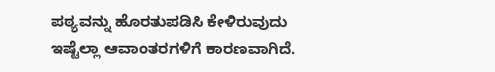ಪಠ್ಯವನ್ನು ಹೊರತುಪಡಿಸಿ ಕೇಳಿರುವುದು ಇಷ್ಟೆಲ್ಲಾ ಆವಾಂತರಗಳಿಗೆ ಕಾರಣವಾಗಿದೆ.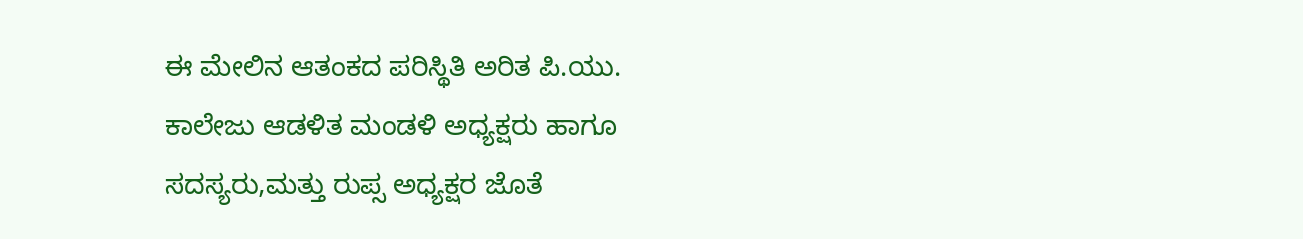ಈ ಮೇಲಿನ ಆತಂಕದ ಪರಿಸ್ಥಿತಿ ಅರಿತ ಪಿ.ಯು. ಕಾಲೇಜು ಆಡಳಿತ ಮಂಡಳಿ ಅಧ್ಯಕ್ಷರು ಹಾಗೂ ಸದಸ್ಯರು,ಮತ್ತು ರುಪ್ಸ ಅಧ್ಯಕ್ಷರ ಜೊತೆ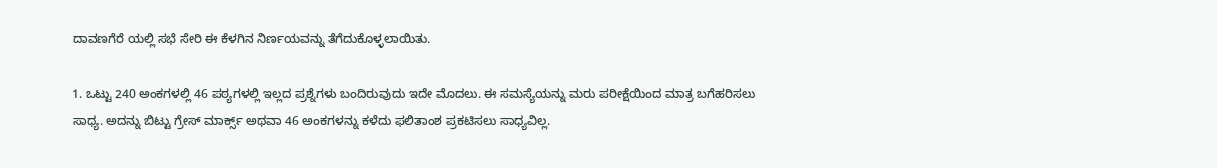ದಾವಣಗೆರೆ ಯಲ್ಲಿ ಸಭೆ ಸೇರಿ ಈ ಕೆಳಗಿನ ನಿರ್ಣಯವನ್ನು ತೆಗೆದುಕೊಳ್ಳಲಾಯಿತು.

1. ಒಟ್ಟು 240 ಅಂಕಗಳಲ್ಲಿ 46 ಪಠ್ಯಗಳಲ್ಲಿ ಇಲ್ಲದ ಪ್ರಶ್ನೆಗಳು ಬಂದಿರುವುದು ಇದೇ ಮೊದಲು. ಈ ಸಮಸ್ಯೆಯನ್ನು ಮರು ಪರೀಕ್ಷೆಯಿಂದ ಮಾತ್ರ ಬಗೆಹರಿಸಲು ಸಾಧ್ಯ. ಅದನ್ನು ಬಿಟ್ಟು ಗ್ರೇಸ್ ಮಾರ್ಕ್ಸ್ ಅಥವಾ 46 ಅಂಕಗಳನ್ನು ಕಳೆದು ಫಲಿತಾಂಶ ಪ್ರಕಟಿಸಲು ಸಾಧ್ಯವಿಲ್ಲ.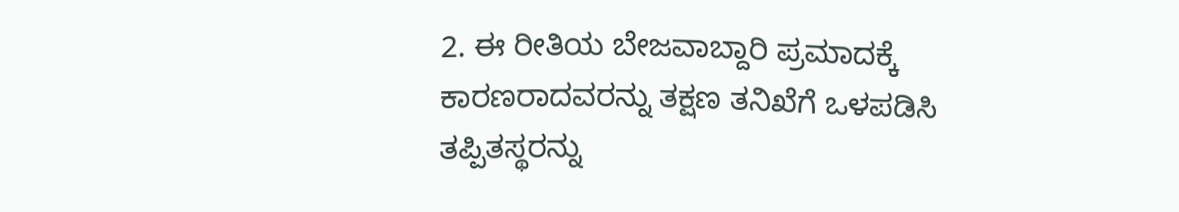2. ಈ ರೀತಿಯ ಬೇಜವಾಬ್ದಾರಿ ಪ್ರಮಾದಕ್ಕೆ ಕಾರಣರಾದವರನ್ನು ತಕ್ಷಣ ತನಿಖೆಗೆ ಒಳಪಡಿಸಿ ತಪ್ಪಿತಸ್ಥರನ್ನು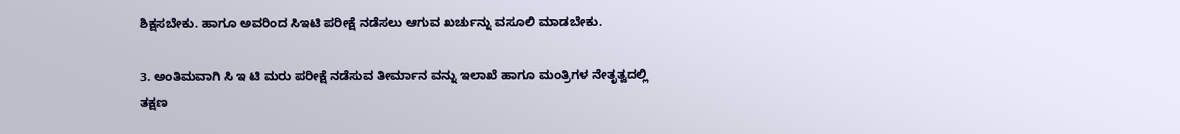ಶಿಕ್ಷಸಬೇಕು. ಹಾಗೂ ಅವರಿಂದ ಸಿಇಟಿ ಪರೀಕ್ಷೆ ನಡೆಸಲು ಆಗುವ ಖರ್ಚುನ್ನು ವಸೂಲಿ ಮಾಡಬೇಕು.

3. ಅಂತಿಮವಾಗಿ ಸಿ ಇ ಟಿ ಮರು ಪರೀಕ್ಷೆ ನಡೆಸುವ ತೀರ್ಮಾನ ವನ್ನು ಇಲಾಖೆ ಹಾಗೂ ಮಂತ್ರಿಗಳ ನೇತೃತ್ವದಲ್ಲಿ ತಕ್ಷಣ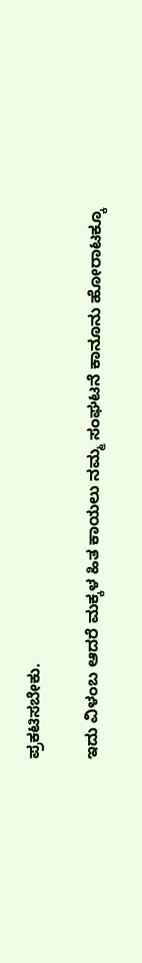ಪ್ರಕಟಿಸಬೇಕು.

ಇದು ವಿಳಂಬ ಆದರೆ ಮಕ್ಕಳ ಹಿತ ಕಾಯಲು ನಮ್ಮ ಸಂಘಟನೆ ಕಾನೂನು ಹೋರಾಟಕ್ಕೂ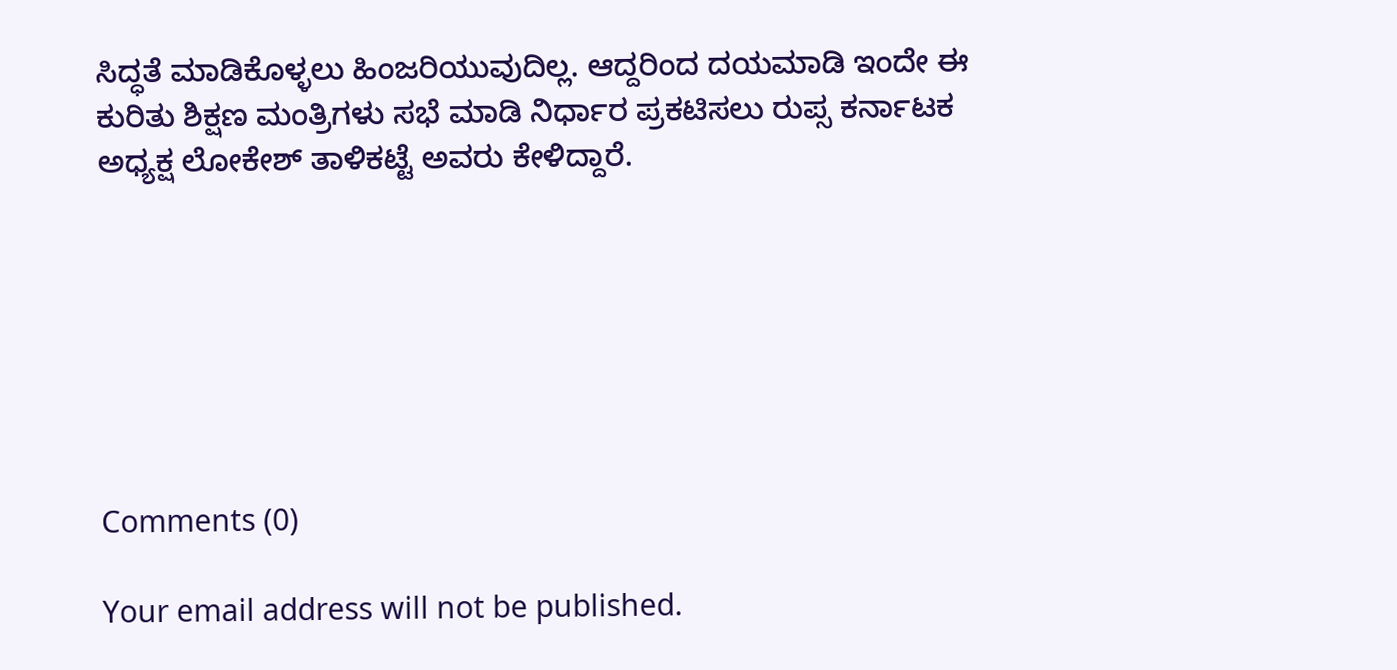ಸಿದ್ಧತೆ ಮಾಡಿಕೊಳ್ಳಲು ಹಿಂಜರಿಯುವುದಿಲ್ಲ. ಆದ್ದರಿಂದ ದಯಮಾಡಿ ಇಂದೇ ಈ ಕುರಿತು ಶಿಕ್ಷಣ ಮಂತ್ರಿಗಳು ಸಭೆ ಮಾಡಿ ನಿರ್ಧಾರ ಪ್ರಕಟಿಸಲು ರುಪ್ಸ ಕರ್ನಾಟಕ ಅಧ್ಯಕ್ಷ ಲೋಕೇಶ್ ತಾಳಿಕಟ್ಟೆ ಅವರು ಕೇಳಿದ್ದಾರೆ.







Comments (0)

Your email address will not be published.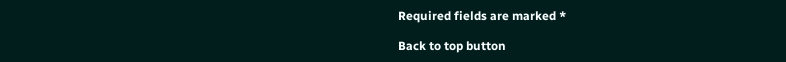Required fields are marked *

Back to top button